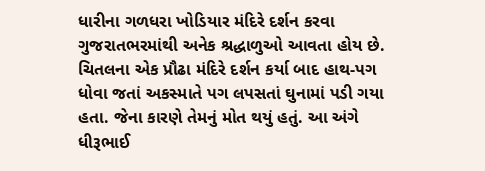ધારીના ગળધરા ખોડિયાર મંદિરે દર્શન કરવા ગુજરાતભરમાંથી અનેક શ્રદ્ધાળુઓ આવતા હોય છે. ચિતલના એક પ્રૌઢા મંદિરે દર્શન કર્યા બાદ હાથ-પગ ધોવા જતાં અકસ્માતે પગ લપસતાં ઘુનામાં પડી ગયા હતા. જેના કારણે તેમનું મોત થયું હતું. આ અંગે ધીરૂભાઈ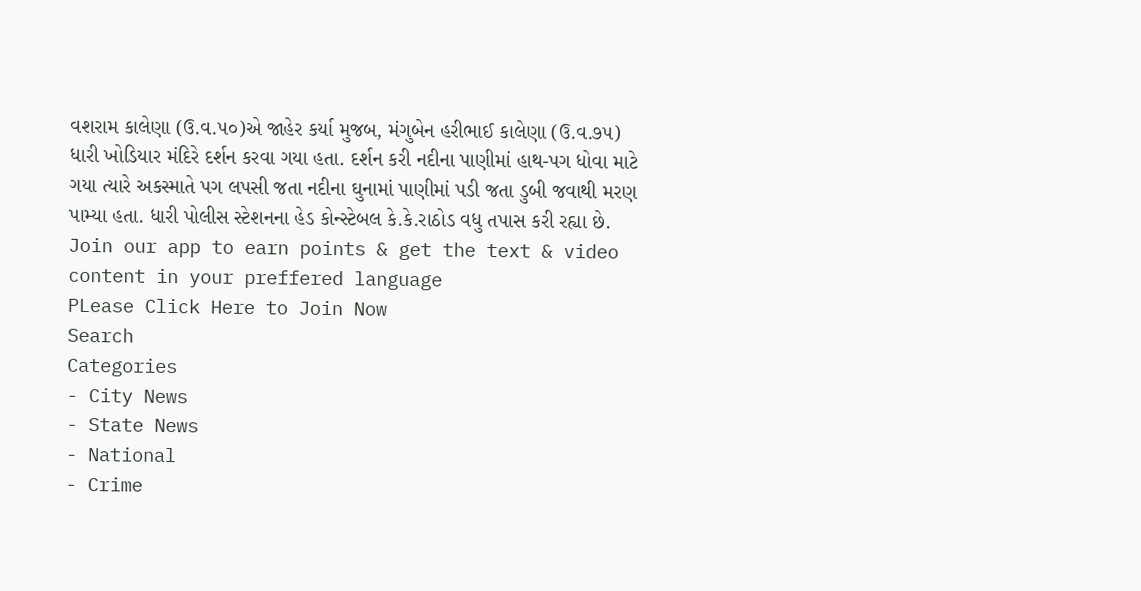વશરામ કાલેણા (ઉ.વ.૫૦)એ જાહેર કર્યા મુજબ, મંગુબેન હરીભાઈ કાલેણા (ઉ.વ.૭૫) ધારી ખોડિયાર મંદિરે દર્શન કરવા ગયા હતા. દર્શન કરી નદીના પાણીમાં હાથ-પગ ધોવા માટે ગયા ત્યારે અકસ્માતે પગ લપસી જતા નદીના ઘુનામાં પાણીમાં પડી જતા ડુબી જવાથી મરણ પામ્યા હતા. ધારી પોલીસ સ્ટેશનના હેડ કોન્સ્ટેબલ કે.કે.રાઠોડ વધુ તપાસ કરી રહ્યા છે.
Join our app to earn points & get the text & video content in your preffered language
PLease Click Here to Join Now
Search
Categories
- City News
- State News
- National
- Crime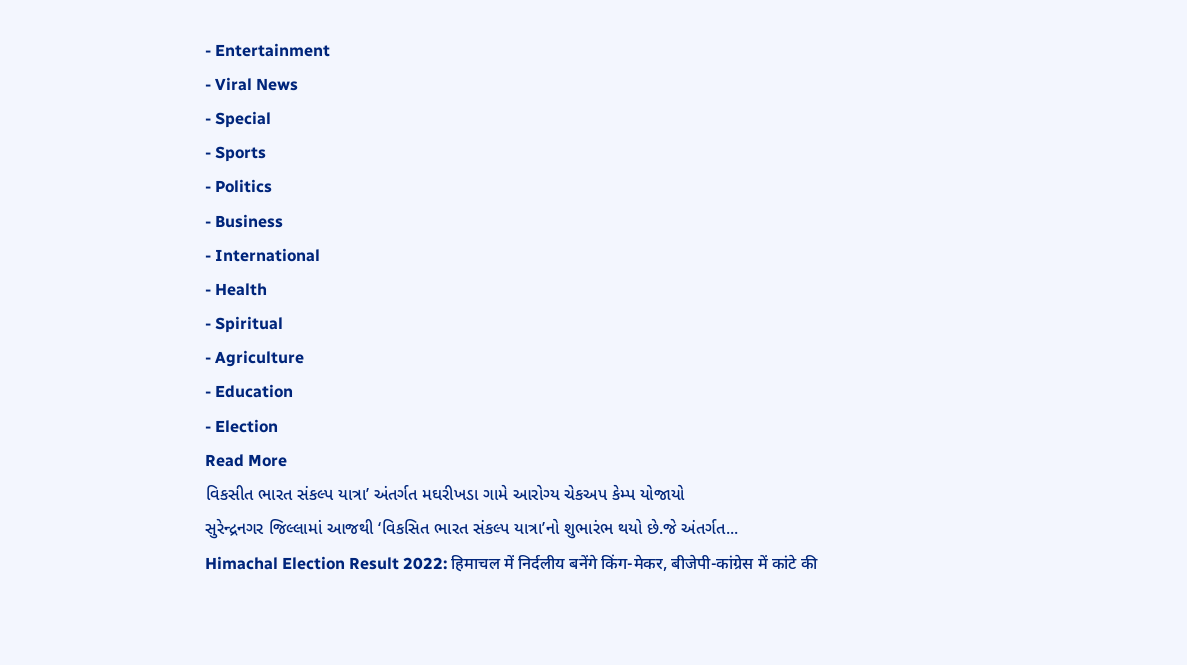- Entertainment
- Viral News
- Special
- Sports
- Politics
- Business
- International
- Health
- Spiritual
- Agriculture
- Education
- Election
Read More
વિકસીત ભારત સંકલ્પ યાત્રા’ અંતર્ગત મઘરીખડા ગામે આરોગ્ય ચેકઅપ કેમ્પ યોજાયો
સુરેન્દ્રનગર જિલ્લામાં આજથી ‘વિકસિત ભારત સંકલ્પ યાત્રા’નો શુભારંભ થયો છે.જે અંતર્ગત...
Himachal Election Result 2022: हिमाचल में निर्दलीय बनेंगे किंग-मेकर, बीजेपी-कांग्रेस में कांटे की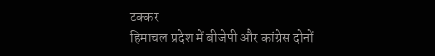टक्कर
हिमाचल प्रदेश में बीजेपी और कांग्रेस दोनों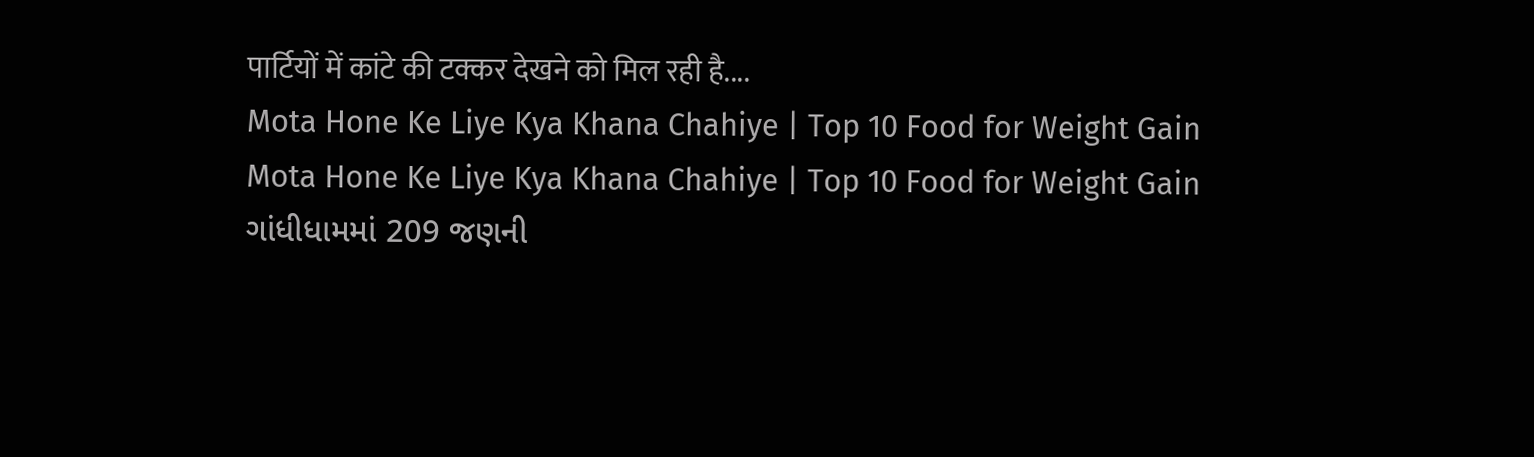पार्टियों में कांटे की टक्कर देखने को मिल रही है....
Mota Hone Ke Liye Kya Khana Chahiye | Top 10 Food for Weight Gain
Mota Hone Ke Liye Kya Khana Chahiye | Top 10 Food for Weight Gain
ગાંધીધામમાં 209 જણની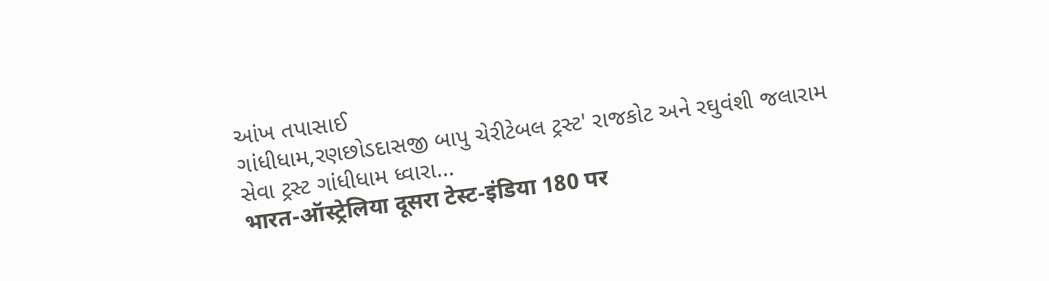આંખ તપાસાઈ
ગાંધીધામ,રણછોડદાસજી બાપુ ચેરીટેબલ ટ્રસ્ટ' રાજકોટ અને રઘુવંશી જલારામ સેવા ટ્રસ્ટ ગાંધીધામ ધ્વારા...
भारत-ऑस्ट्रेलिया दूसरा टेस्ट-इंडिया 180 पर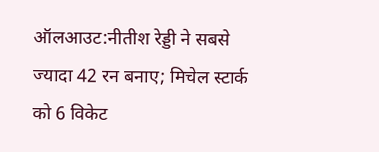ऑलआउट:नीतीश रेड्डी ने सबसे ज्यादा 42 रन बनाए; मिचेल स्टार्क को 6 विकेट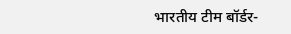भारतीय टीम बॉर्डर-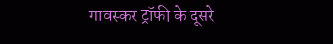गावस्कर ट्रॉफी के दूसरे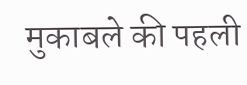मुकाबले की पहली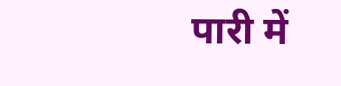पारी में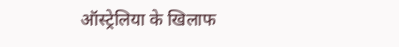ऑस्ट्रेलिया के खिलाफ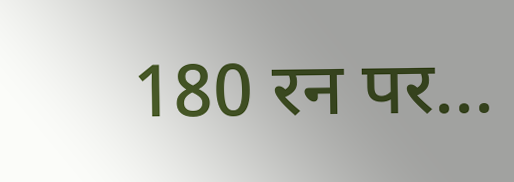180 रन पर...